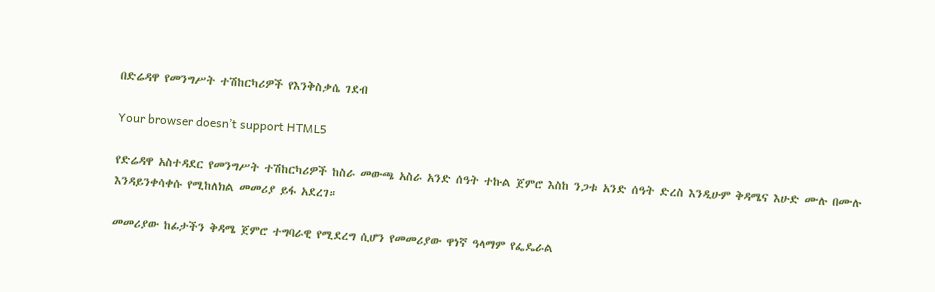በድሬዳዋ የመንግሥት ተሽከርካሪዎች የእንቅስቃሴ ገደብ

Your browser doesn’t support HTML5

የድሬዳዋ አስተዳደር የመንግሥት ተሽከርካሪዎች ከስራ መውጫ አስራ አንድ ሰዓት ተኩል ጀምሮ እስከ ንጋቱ አንድ ሰዓት ድረስ እንዲሁም ቅዳሜና እሁድ ሙሉ በሙሉ እንዳይንቀሳቀሱ የሚከለክል መመሪያ ይፋ አደረገ።

መመሪያው ከፊታችን ቅዳሜ ጀምሮ ተግባራዊ የሚደረግ ሲሆን የመመሪያው ዋነኛ ዓላማም የፌዴራል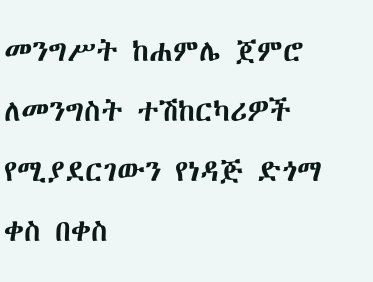መንግሥት ከሐምሌ ጀምሮ ለመንግስት ተሽከርካሪዎች የሚያደርገውን የነዳጅ ድጎማ ቀስ በቀስ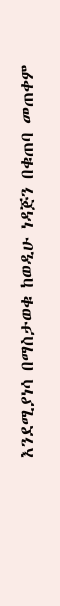እንደሚያነሳ በማስታወቁ ከወዲሁ ነዳጅን በቁጠባ መጠቀም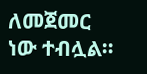ለመጀመር ነው ተብሏል።